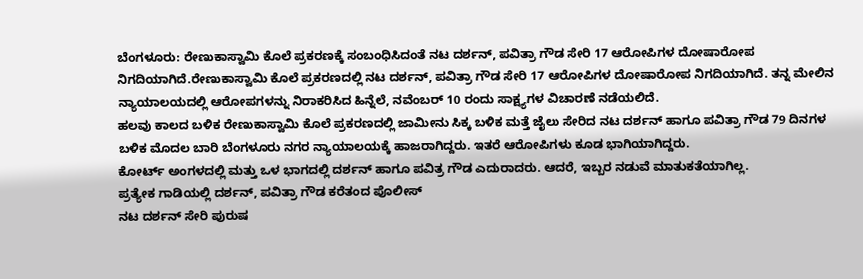ಬೆಂಗಳೂರು: ರೇಣುಕಾಸ್ವಾಮಿ ಕೊಲೆ ಪ್ರಕರಣಕ್ಕೆ ಸಂಬಂಧಿಸಿದಂತೆ ನಟ ದರ್ಶನ್, ಪವಿತ್ರಾ ಗೌಡ ಸೇರಿ 17 ಆರೋಪಿಗಳ ದೋಷಾರೋಪ ನಿಗದಿಯಾಗಿದೆ.ರೇಣುಕಾಸ್ವಾಮಿ ಕೊಲೆ ಪ್ರಕರಣದಲ್ಲಿ ನಟ ದರ್ಶನ್, ಪವಿತ್ರಾ ಗೌಡ ಸೇರಿ 17 ಆರೋಪಿಗಳ ದೋಷಾರೋಪ ನಿಗದಿಯಾಗಿದೆ. ತನ್ನ ಮೇಲಿನ ನ್ಯಾಯಾಲಯದಲ್ಲಿ ಆರೋಪಗಳನ್ನು ನಿರಾಕರಿಸಿದ ಹಿನ್ನೆಲೆ, ನವೆಂಬರ್ 10 ರಂದು ಸಾಕ್ಷ್ಯಗಳ ವಿಚಾರಣೆ ನಡೆಯಲಿದೆ.
ಹಲವು ಕಾಲದ ಬಳಿಕ ರೇಣುಕಾಸ್ವಾಮಿ ಕೊಲೆ ಪ್ರಕರಣದಲ್ಲಿ ಜಾಮೀನು ಸಿಕ್ಕ ಬಳಿಕ ಮತ್ತೆ ಜೈಲು ಸೇರಿದ ನಟ ದರ್ಶನ್ ಹಾಗೂ ಪವಿತ್ರಾ ಗೌಡ 79 ದಿನಗಳ ಬಳಿಕ ಮೊದಲ ಬಾರಿ ಬೆಂಗಳೂರು ನಗರ ನ್ಯಾಯಾಲಯಕ್ಕೆ ಹಾಜರಾಗಿದ್ದರು. ಇತರೆ ಆರೋಪಿಗಳು ಕೂಡ ಭಾಗಿಯಾಗಿದ್ದರು.
ಕೋರ್ಟ್ ಅಂಗಳದಲ್ಲಿ ಮತ್ತು ಒಳ ಭಾಗದಲ್ಲಿ ದರ್ಶನ್ ಹಾಗೂ ಪವಿತ್ರ ಗೌಡ ಎದುರಾದರು. ಆದರೆ, ಇಬ್ಬರ ನಡುವೆ ಮಾತುಕತೆಯಾಗಿಲ್ಲ.
ಪ್ರತ್ಯೇಕ ಗಾಡಿಯಲ್ಲಿ ದರ್ಶನ್, ಪವಿತ್ರಾ ಗೌಡ ಕರೆತಂದ ಪೊಲೀಸ್
ನಟ ದರ್ಶನ್ ಸೇರಿ ಪುರುಷ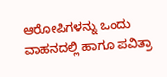ಆರೋಪಿಗಳನ್ನು ಒಂದು ವಾಹನದಲ್ಲಿ ಹಾಗೂ ಪವಿತ್ರಾ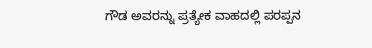ಗೌಡ ಅವರನ್ನು ಪ್ರತ್ಯೇಕ ವಾಹದಲ್ಲಿ ಪರಪ್ಪನ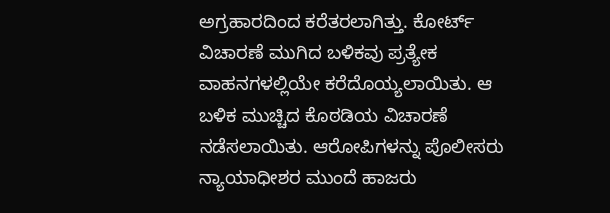ಅಗ್ರಹಾರದಿಂದ ಕರೆತರಲಾಗಿತ್ತು. ಕೋರ್ಟ್ ವಿಚಾರಣೆ ಮುಗಿದ ಬಳಿಕವು ಪ್ರತ್ಯೇಕ ವಾಹನಗಳಲ್ಲಿಯೇ ಕರೆದೊಯ್ಯಲಾಯಿತು. ಆ ಬಳಿಕ ಮುಚ್ಚಿದ ಕೊಠಡಿಯ ವಿಚಾರಣೆ ನಡೆಸಲಾಯಿತು. ಆರೋಪಿಗಳನ್ನು ಪೊಲೀಸರು ನ್ಯಾಯಾಧೀಶರ ಮುಂದೆ ಹಾಜರು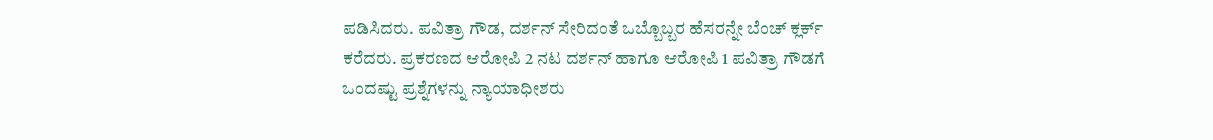ಪಡಿಸಿದರು. ಪವಿತ್ರಾ ಗೌಡ, ದರ್ಶನ್ ಸೇರಿದಂತೆ ಒಬ್ಬೊಬ್ಬರ ಹೆಸರನ್ನೇ ಬೆಂಚ್ ಕ್ಲರ್ಕ್ ಕರೆದರು. ಪ್ರಕರಣದ ಆರೋಪಿ 2 ನಟ ದರ್ಶನ್ ಹಾಗೂ ಆರೋಪಿ 1 ಪವಿತ್ರಾ ಗೌಡಗೆ ಒಂದಷ್ಟು ಪ್ರಶ್ನೆಗಳನ್ನು ನ್ಯಾಯಾಧೀಶರು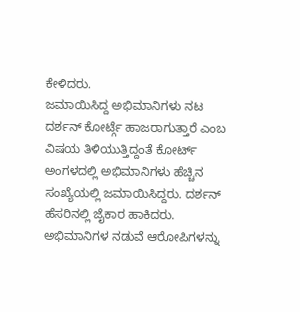ಕೇಳಿದರು.
ಜಮಾಯಿಸಿದ್ದ ಅಭಿಮಾನಿಗಳು ನಟ ದರ್ಶನ್ ಕೋರ್ಟ್ಗೆ ಹಾಜರಾಗುತ್ತಾರೆ ಎಂಬ ವಿಷಯ ತಿಳಿಯುತ್ತಿದ್ದಂತೆ ಕೋರ್ಟ್ ಅಂಗಳದಲ್ಲಿ ಅಭಿಮಾನಿಗಳು ಹೆಚ್ಚಿನ ಸಂಖ್ಯೆಯಲ್ಲಿ ಜಮಾಯಿಸಿದ್ದರು. ದರ್ಶನ್ ಹೆಸರಿನಲ್ಲಿ ಜೈಕಾರ ಹಾಕಿದರು. ಅಭಿಮಾನಿಗಳ ನಡುವೆ ಆರೋಪಿಗಳನ್ನು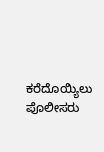ಕರೆದೊಯ್ಯಿಲು ಪೊಲೀಸರು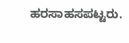ಹರಸಾಹಸಪಟ್ಟರು.